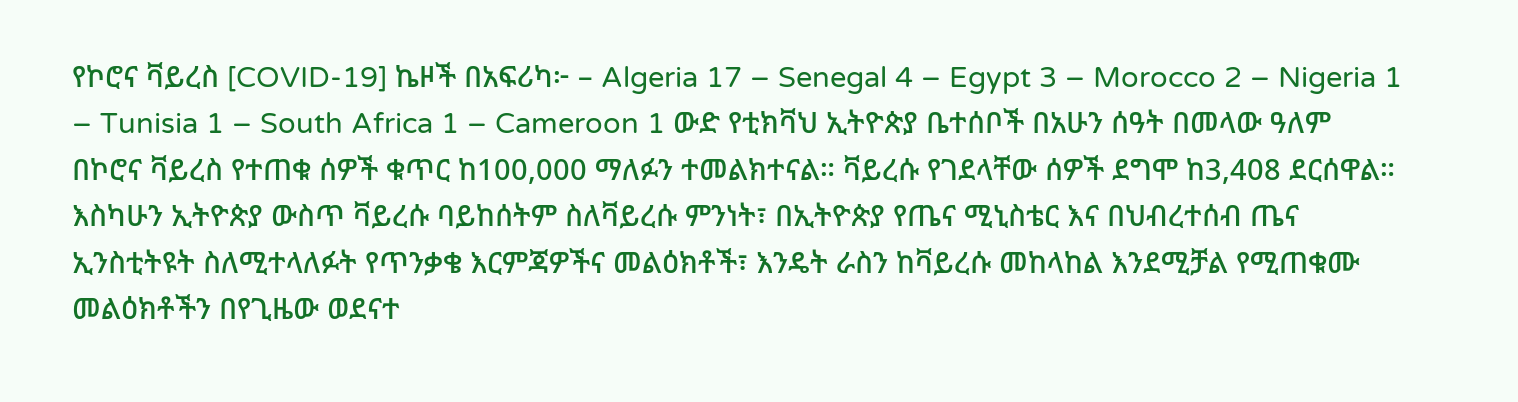የኮሮና ቫይረስ [COVID-19] ኬዞች በአፍሪካ፦ – Algeria 17 – Senegal 4 – Egypt 3 – Morocco 2 – Nigeria 1 – Tunisia 1 – South Africa 1 – Cameroon 1 ውድ የቲክቫህ ኢትዮጵያ ቤተሰቦች በአሁን ሰዓት በመላው ዓለም በኮሮና ቫይረስ የተጠቁ ሰዎች ቁጥር ከ100,000 ማለፉን ተመልክተናል። ቫይረሱ የገደላቸው ሰዎች ደግሞ ከ3,408 ደርሰዋል። እስካሁን ኢትዮጵያ ውስጥ ቫይረሱ ባይከሰትም ስለቫይረሱ ምንነት፣ በኢትዮጵያ የጤና ሚኒስቴር እና በህብረተሰብ ጤና ኢንስቲትዩት ስለሚተላለፉት የጥንቃቄ እርምጃዎችና መልዕክቶች፣ እንዴት ራስን ከቫይረሱ መከላከል እንደሚቻል የሚጠቁሙ መልዕክቶችን በየጊዜው ወደናተ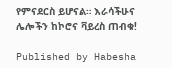የምናደርስ ይሆናል። እራሳችሁና ሌሎችን ከኮሮና ቫይረስ ጠብቁ!

Published by Habesha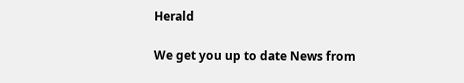Herald

We get you up to date News from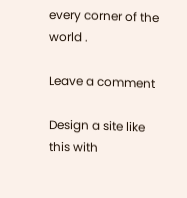every corner of the world .

Leave a comment

Design a site like this with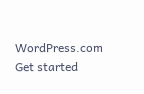WordPress.com
Get started